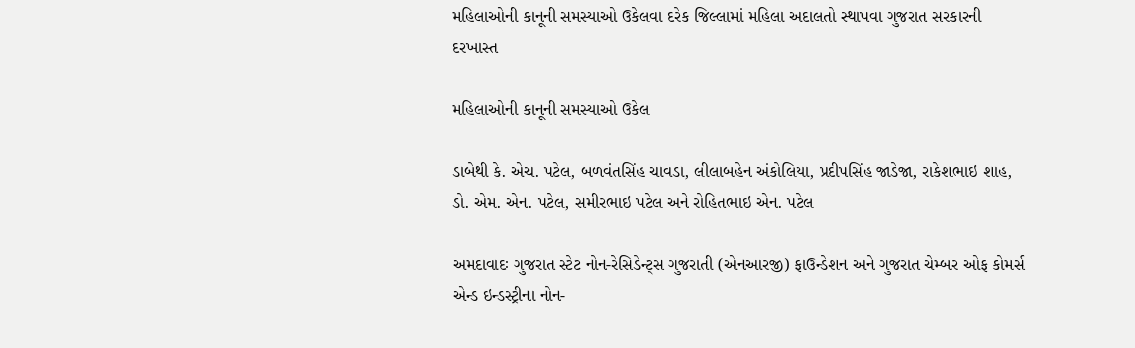મહિલાઓની કાનૂની સમસ્યાઓ ઉકેલવા દરેક જિલ્લામાં મહિલા અદાલતો સ્થાપવા ગુજરાત સરકારની દરખાસ્ત

મહિલાઓની કાનૂની સમસ્યાઓ ઉકેલ

ડાબેથી કે. એચ. પટેલ, બળવંતસિંહ ચાવડા, લીલાબહેન અંકોલિયા, પ્રદીપસિંહ જાડેજા, રાકેશભાઇ શાહ, ડો. એમ. એન. પટેલ, સમીરભાઇ પટેલ અને રોહિતભાઇ એન. પટેલ

અમદાવાદઃ ગુજરાત સ્ટેટ નોન-રેસિડેન્ટ્સ ગુજરાતી (એનઆરજી) ફાઉન્ડેશન અને ગુજરાત ચેમ્બર ઓફ કોમર્સ એન્ડ ઇન્ડસ્ટ્રીના નોન-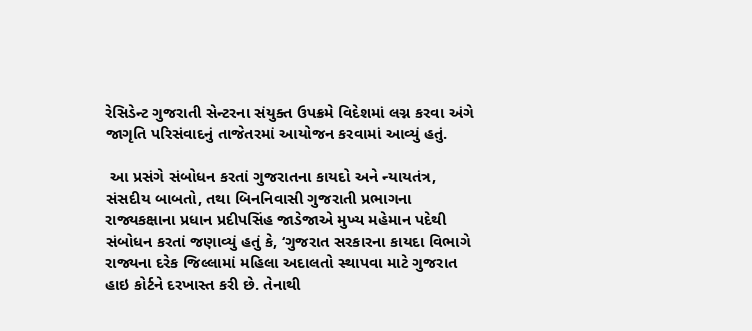રેસિડેન્ટ ગુજરાતી સેન્ટરના સંયુક્ત ઉપક્રમે વિદેશમાં લગ્ન કરવા અંગે જાગૃતિ પરિસંવાદનું તાજેતરમાં આયોજન કરવામાં આવ્યું હતું.

 આ પ્રસંગે સંબોધન કરતાં ગુજરાતના કાયદો અને ન્યાયતંત્ર, સંસદીય બાબતો, તથા બિનનિવાસી ગુજરાતી પ્રભાગના રાજ્યકક્ષાના પ્રધાન પ્રદીપસિંહ જાડેજાએ મુખ્ય મહેમાન પદેથી સંબોધન કરતાં જણાવ્યું હતું કે, ‘ગુજરાત સરકારના કાયદા વિભાગે રાજ્યના દરેક જિલ્લામાં મહિલા અદાલતો સ્થાપવા માટે ગુજરાત હાઇ કોર્ટને દરખાસ્ત કરી છે. તેનાથી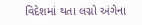વિદેશમાં થતા લગ્નો અંગેના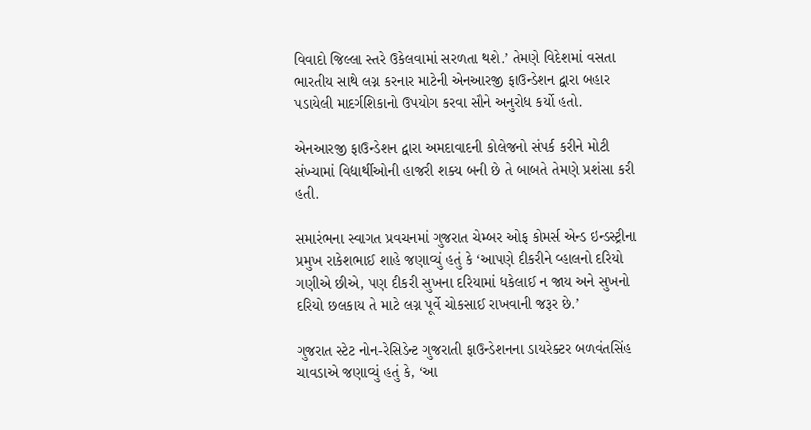વિવાદો જિલ્લા સ્તરે ઉકેલવામાં સરળતા થશે.’ તેમણે વિદેશમાં વસતા ભારતીય સાથે લગ્ન કરનાર માટેની એનઆરજી ફાઉન્ડેશન દ્વારા બહાર પડાયેલી માદર્ગશિકાનો ઉપયોગ કરવા સૌને અનુરોધ કર્યો હતો.

એનઆરજી ફાઉન્ડેશન દ્વારા અમદાવાદની કોલેજનો સંપર્ક કરીને મોટી સંખ્યામાં વિદ્યાર્થીઓની હાજરી શક્ય બની છે તે બાબતે તેમણે પ્રશંસા કરી હતી.

સમારંભના સ્વાગત પ્રવચનમાં ગુજરાત ચેમ્બર ઓફ કોમર્સ એન્ડ ઇન્ડસ્ટ્રીના પ્રમુખ રાકેશભાઈ શાહે જણાવ્યું હતું કે ‘આપણે દીકરીને વ્હાલનો દરિયો ગણીએ છીએ, પણ દીકરી સુખના દરિયામાં ધકેલાઈ ન જાય અને સુખનો દરિયો છલકાય તે માટે લગ્ન પૂર્વે ચોકસાઈ રાખવાની જરૂર છે.’

ગુજરાત સ્ટેટ નોન-રેસિડેન્ટ ગુજરાતી ફાઉન્ડેશનના ડાયરેક્ટર બળવંતસિંહ ચાવડાએ જણાવ્યું હતું કે, ‘આ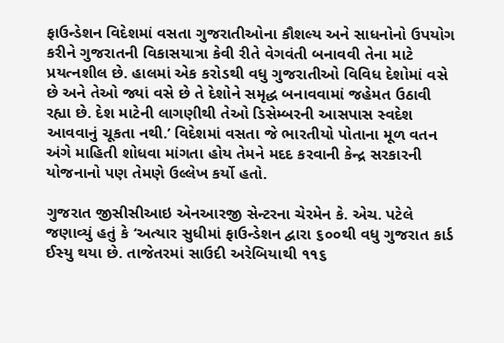ફાઉન્ડેશન વિદેશમાં વસતા ગુજરાતીઓના કૌશલ્ય અને સાધનોનો ઉપયોગ કરીને ગુજરાતની વિકાસયાત્રા કેવી રીતે વેગવંતી બનાવવી તેના માટે પ્રયત્નશીલ છે. હાલમાં એક કરોડથી વધુ ગુજરાતીઓ વિવિધ દેશોમાં વસે છે અને તેઓ જ્યાં વસે છે તે દેશોને સમૃદ્ધ બનાવવામાં જહેમત ઉઠાવી રહ્યા છે. દેશ માટેની લાગણીથી તેઓ ડિસેમ્બરની આસપાસ સ્વદેશ આવવાનું ચૂકતા નથી.’ વિદેશમાં વસતા જે ભારતીયો પોતાના મૂળ વતન અંગે માહિતી શોધવા માંગતા હોય તેમને મદદ કરવાની કેન્દ્ર સરકારની યોજનાનો પણ તેમણે ઉલ્લેખ કર્યો હતો.

ગુજરાત જીસીસીઆઇ એનઆરજી સેન્ટરના ચેરમેન કે. એચ. પટેલે જણાવ્યું હતું કે ‘અત્યાર સુધીમાં ફાઉન્ડેશન દ્વારા ૬૦૦થી વધુ ગુજરાત કાર્ડ ઈસ્યુ થયા છે. તાજેતરમાં સાઉદી અરેબિયાથી ૧૧૬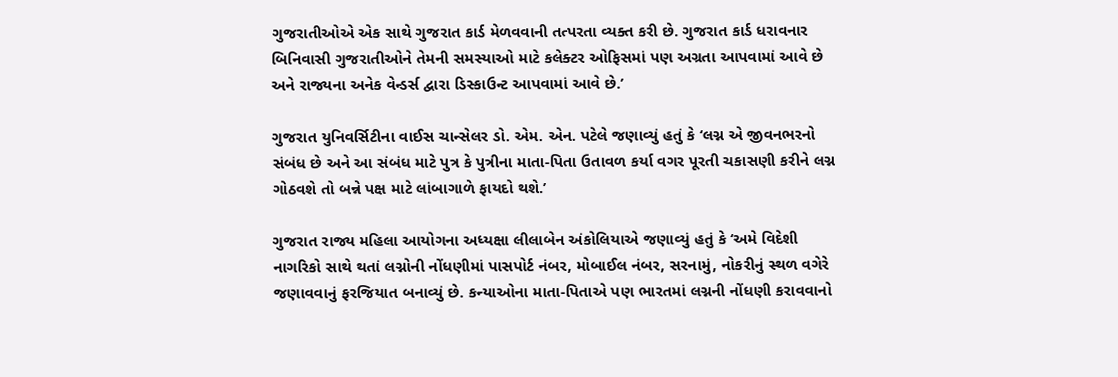ગુજરાતીઓએ એક સાથે ગુજરાત કાર્ડ મેળવવાની તત્પરતા વ્યક્ત કરી છે. ગુજરાત કાર્ડ ધરાવનાર બિનિવાસી ગુજરાતીઓને તેમની સમસ્યાઓ માટે કલેક્ટર ઓફિસમાં પણ અગ્રતા આપવામાં આવે છે અને રાજ્યના અનેક વેન્ડર્સ દ્વારા ડિસ્કાઉન્ટ આપવામાં આવે છે.’

ગુજરાત યુનિવર્સિટીના વાઈસ ચાન્સેલર ડો. એમ. એન. પટેલે જણાવ્યું હતું કે ‘લગ્ન એ જીવનભરનો સંબંધ છે અને આ સંબંધ માટે પુત્ર કે પુત્રીના માતા-પિતા ઉતાવળ કર્યા વગર પૂરતી ચકાસણી કરીને લગ્ન ગોઠવશે તો બન્ને પક્ષ માટે લાંબાગાળે ફાયદો થશે.’

ગુજરાત રાજ્ય મહિલા આયોગના અધ્યક્ષા લીલાબેન અંકોલિયાએ જણાવ્યું હતું કે ‘અમે વિદેશી નાગરિકો સાથે થતાં લગ્નોની નોંધણીમાં પાસપોર્ટ નંબર, મોબાઈલ નંબર, સરનામું, નોકરીનું સ્થળ વગેરે જણાવવાનું ફરજિયાત બનાવ્યું છે. કન્યાઓના માતા-પિતાએ પણ ભારતમાં લગ્નની નોંધણી કરાવવાનો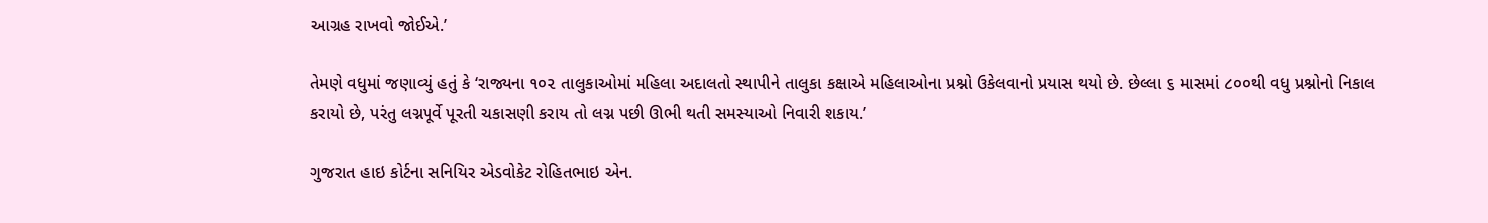આગ્રહ રાખવો જોઈએ.’

તેમણે વધુમાં જણાવ્યું હતું કે ‘રાજ્યના ૧૦૨ તાલુકાઓમાં મહિલા અદાલતો સ્થાપીને તાલુકા કક્ષાએ મહિલાઓના પ્રશ્નો ઉકેલવાનો પ્રયાસ થયો છે. છેલ્લા ૬ માસમાં ૮૦૦થી વધુ પ્રશ્નોનો નિકાલ કરાયો છે, પરંતુ લગ્નપૂર્વે પૂરતી ચકાસણી કરાય તો લગ્ન પછી ઊભી થતી સમસ્યાઓ નિવારી શકાય.’

ગુજરાત હાઇ કોર્ટના સનિયિર એડવોકેટ રોહિતભાઇ એન.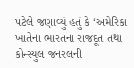પટેલે જણાવ્યું હતું કે ‘અમેરિકા ખાતેના ભારતના રાજદૂત તથા કોન્સ્યુલ જનરલની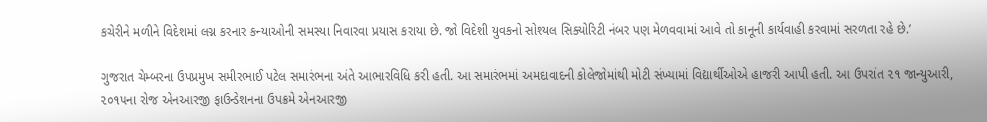કચેરીને મળીને વિદેશમાં લગ્ન કરનાર કન્યાઓની સમસ્યા નિવારવા પ્રયાસ કરાયા છે. જો વિદેશી યુવકનો સોશ્યલ સિક્યોરિટી નંબર પણ મેળવવામાં આવે તો કાનૂની કાર્યવાહી કરવામાં સરળતા રહે છે.’

ગુજરાત ચેમ્બરના ઉપપ્રમુખ સમીરભાઈ પટેલ સમારંભના અંતે આભારવિધિ કરી હતી. આ સમારંભમાં અમદાવાદની કોલેજોમાંથી મોટી સંખ્યામાં વિદ્યાર્થીઓએ હાજરી આપી હતી. આ ઉપરાંત ૨૧ જાન્યુઆરી, ૨૦૧૫ના રોજ એનઆરજી ફાઉન્ડેશનના ઉપક્રમે એનઆરજી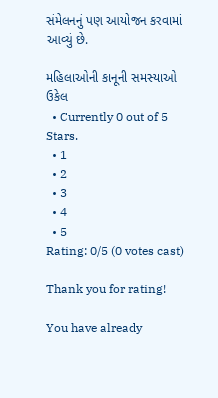સંમેલનનું પણ આયોજન કરવામાં આવ્યું છે.

મહિલાઓની કાનૂની સમસ્યાઓ ઉકેલ
  • Currently 0 out of 5 Stars.
  • 1
  • 2
  • 3
  • 4
  • 5
Rating: 0/5 (0 votes cast)

Thank you for rating!

You have already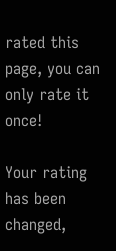rated this page, you can only rate it once!

Your rating has been changed,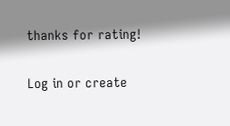thanks for rating!

Log in or create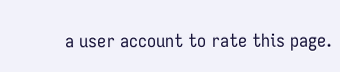a user account to rate this page.